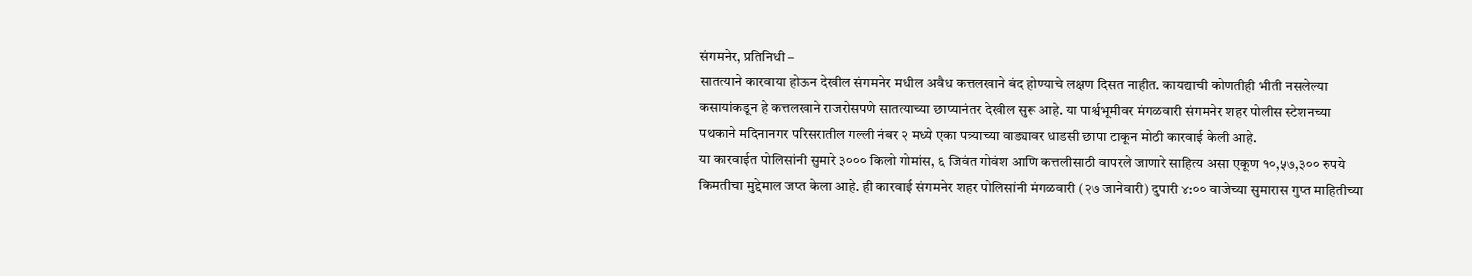संगमनेर, प्रतिनिधी –
सातत्याने कारवाया होऊन देखील संगमनेर मधील अवैध कत्तलखाने बंद होण्याचे लक्षण दिसत नाहीत. कायद्याची कोणतीही भीती नसलेल्या कसायांकडून हे कत्तलखाने राजरोसपणे सातत्याच्या छाप्यानंतर देखील सुरू आहे. या पार्श्वभूमीवर मंगळवारी संगमनेर शहर पोलीस स्टेशनच्या पथकाने मदिनानगर परिसरातील गल्ली नंबर २ मध्ये एका पत्र्याच्या वाड्यावर धाडसी छापा टाकून मोठी कारवाई केली आहे.
या कारवाईत पोलिसांनी सुमारे ३००० किलो गोमांस, ६ जिवंत गोवंश आणि कत्तलीसाठी वापरले जाणारे साहित्य असा एकूण १०,५७,३०० रुपये किमतीचा मुद्देमाल जप्त केला आहे. ही कारवाई संगमनेर शहर पोलिसांनी मंगळवारी (२७ जानेवारी) दुपारी ४:०० वाजेच्या सुमारास गुप्त माहितीच्या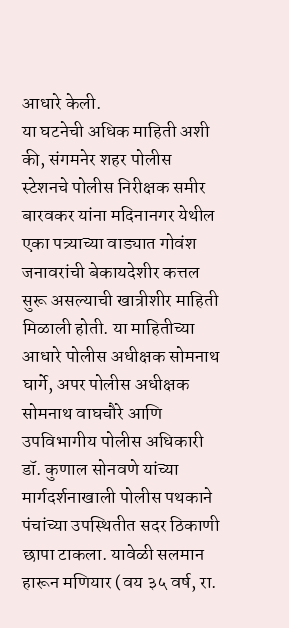आधारे केली.
या घटनेची अधिक माहिती अशी की, संगमनेर शहर पोलीस स्टेशनचे पोलीस निरीक्षक समीर बारवकर यांना मदिनानगर येथील एका पत्र्याच्या वाड्यात गोवंश जनावरांची बेकायदेशीर कत्तल सुरू असल्याची खात्रीशीर माहिती मिळाली होती. या माहितीच्या आधारे पोलीस अधीक्षक सोमनाथ घार्गे, अपर पोलीस अधीक्षक सोमनाथ वाघचौरे आणि उपविभागीय पोलीस अधिकारी डॉ. कुणाल सोनवणे यांच्या मार्गदर्शनाखाली पोलीस पथकाने पंचांच्या उपस्थितीत सदर ठिकाणी छापा टाकला. यावेळी सलमान हारून मणियार (वय ३५ वर्ष, रा.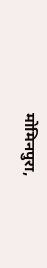मोमिनपुरा,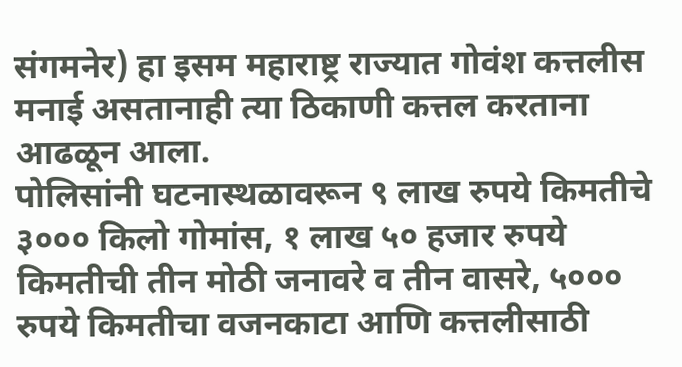संगमनेर) हा इसम महाराष्ट्र राज्यात गोवंश कत्तलीस मनाई असतानाही त्या ठिकाणी कत्तल करताना आढळून आला.
पोलिसांनी घटनास्थळावरून ९ लाख रुपये किमतीचे ३००० किलो गोमांस, १ लाख ५० हजार रुपये किमतीची तीन मोठी जनावरे व तीन वासरे, ५००० रुपये किमतीचा वजनकाटा आणि कत्तलीसाठी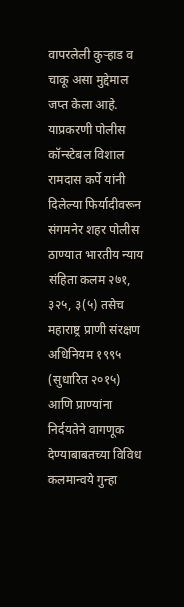वापरलेली कुऱ्हाड व चाकू असा मुद्देमाल जप्त केला आहे.
याप्रकरणी पोलीस कॉन्स्टेबल विशाल रामदास कर्पे यांनी दिलेल्या फिर्यादीवरून संगमनेर शहर पोलीस ठाण्यात भारतीय न्याय संहिता कलम २७१, ३२५, ३(५) तसेच महाराष्ट्र प्राणी संरक्षण अधिनियम १९९५ (सुधारित २०१५) आणि प्राण्यांना निर्दयतेने वागणूक देण्याबाबतच्या विविध कलमान्वये गुन्हा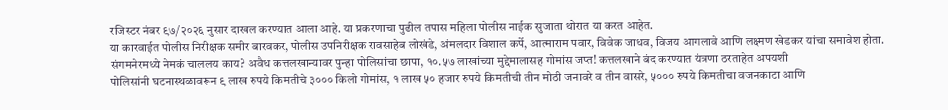रजिस्टर नंबर ९७/२०२६ नुसार दाखल करण्यात आला आहे. या प्रकरणाचा पुढील तपास महिला पोलीस नाईक सुजाता थोरात या करत आहेत.
या कारवाईत पोलीस निरीक्षक समीर बारवकर, पोलीस उपनिरीक्षक रावसाहेब लोखंडे, अंमलदार विशाल कर्पे, आत्माराम पवार, विवेक जाधव, विजय आगलावे आणि लक्ष्मण खेडकर यांचा समावेश होता.
संगमनेरमध्ये नेमकं चाललय काय? अवैध कत्तलखान्यावर पुन्हा पोलिसांचा छापा, १०.५७ लाखांच्या मुद्देमालासह गोमांस जप्त! कत्तलखाने बंद करण्यात यंत्रणा ठरताहेत अपयशी
पोलिसांनी घटनास्थळावरून ९ लाख रुपये किमतीचे ३००० किलो गोमांस, १ लाख ५० हजार रुपये किमतीची तीन मोठी जनावरे व तीन वासरे, ५००० रुपये किमतीचा वजनकाटा आणि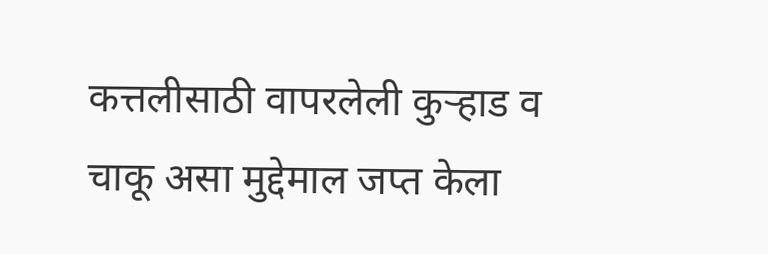कत्तलीसाठी वापरलेली कुऱ्हाड व चाकू असा मुद्देमाल जप्त केला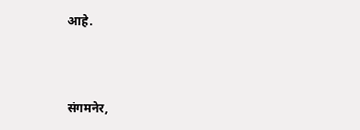आहे.



संगमनेर,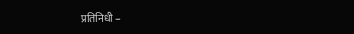प्रतिनिधी –